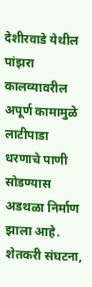देशीरवाडे येथील पांझरा कालव्यावरील अपूर्ण कामामुळे लाटीपाडा धरणाचे पाणी सोडण्यास अडथळा निर्माण झाला आहे. शेतकरी संघटना,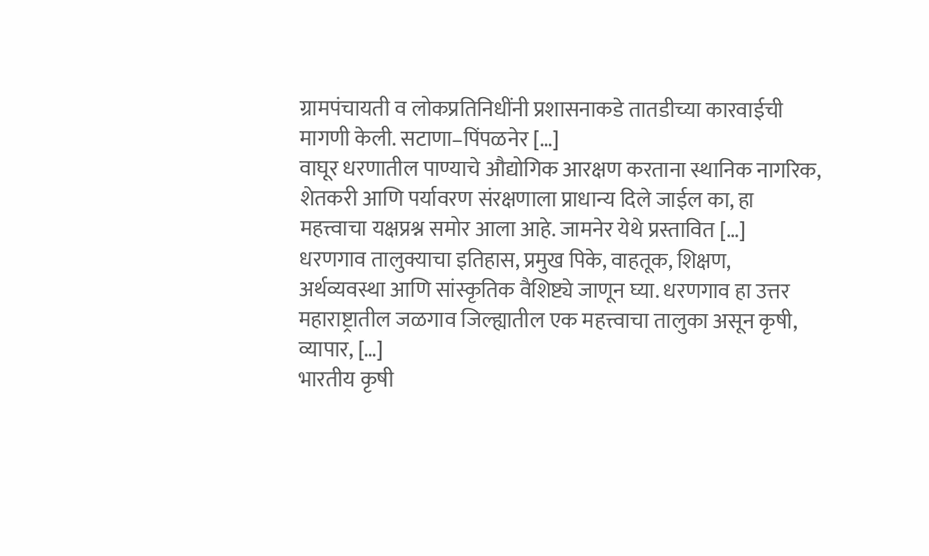ग्रामपंचायती व लोकप्रतिनिधींनी प्रशासनाकडे तातडीच्या कारवाईची मागणी केली. सटाणा–पिंपळनेर […]
वाघूर धरणातील पाण्याचे औद्योगिक आरक्षण करताना स्थानिक नागरिक, शेतकरी आणि पर्यावरण संरक्षणाला प्राधान्य दिले जाईल का, हा महत्त्वाचा यक्षप्रश्न समोर आला आहे. जामनेर येथे प्रस्तावित […]
धरणगाव तालुक्याचा इतिहास, प्रमुख पिके, वाहतूक, शिक्षण, अर्थव्यवस्था आणि सांस्कृतिक वैशिष्ट्ये जाणून घ्या. धरणगाव हा उत्तर महाराष्ट्रातील जळगाव जिल्ह्यातील एक महत्त्वाचा तालुका असून कृषी, व्यापार, […]
भारतीय कृषी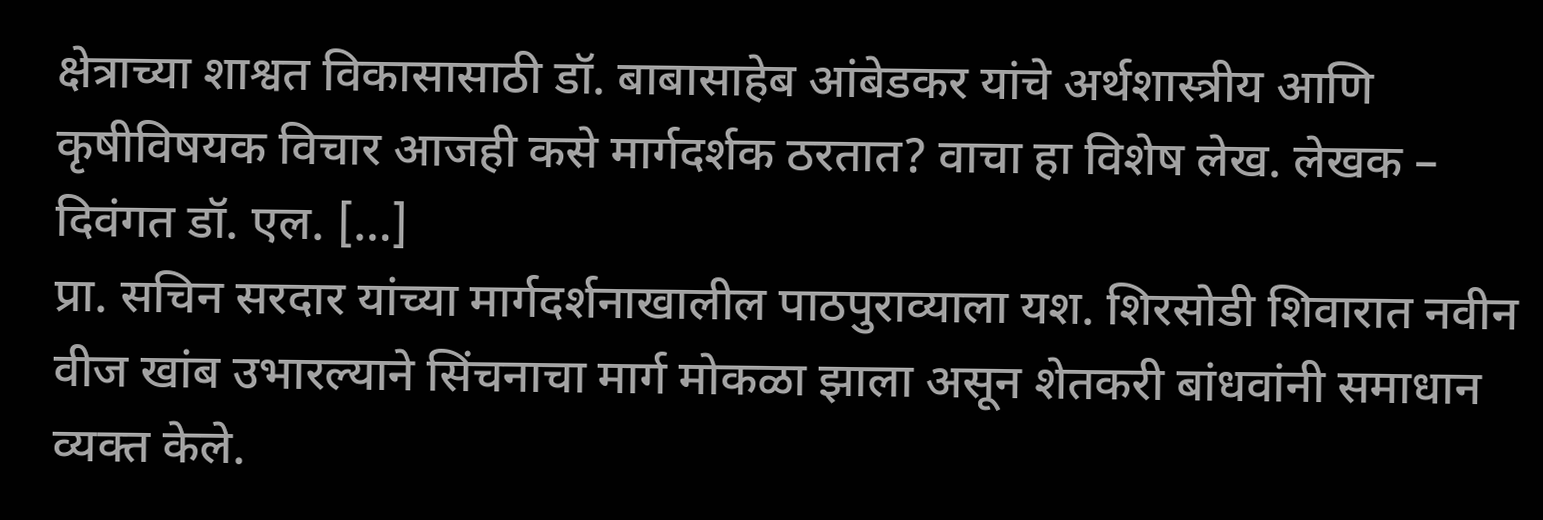क्षेत्राच्या शाश्वत विकासासाठी डॉ. बाबासाहेब आंबेडकर यांचे अर्थशास्त्रीय आणि कृषीविषयक विचार आजही कसे मार्गदर्शक ठरतात? वाचा हा विशेष लेख. लेखक – दिवंगत डॉ. एल. […]
प्रा. सचिन सरदार यांच्या मार्गदर्शनाखालील पाठपुराव्याला यश. शिरसोडी शिवारात नवीन वीज खांब उभारल्याने सिंचनाचा मार्ग मोकळा झाला असून शेतकरी बांधवांनी समाधान व्यक्त केले.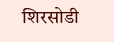शिरसोडी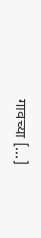गावच्या […]